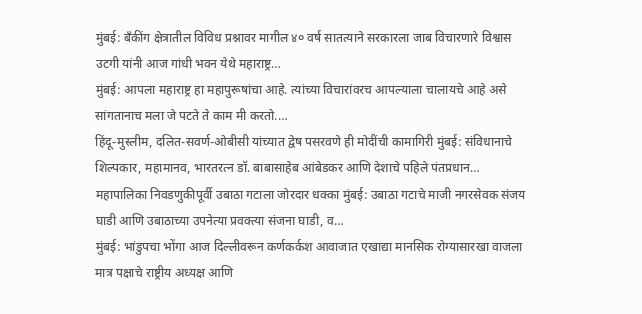मुंबई: बँकींग क्षेत्रातील विविध प्रश्नावर मागील ४० वर्ष सातत्याने सरकारला जाब विचारणारे विश्वास उटगी यांनी आज गांधी भवन येथे महाराष्ट्र…
मुंबई: आपला महाराष्ट्र हा महापुरूषांचा आहे. त्यांच्या विचारांवरच आपल्याला चालायचे आहे असे सांगतानाच मला जे पटते ते काम मी करतो.…
हिंदू-मुस्लीम, दलित-सवर्ण-ओबीसी यांच्यात द्वेष पसरवणे ही मोदींची कामागिरी मुंबई: संविधानाचे शिल्पकार, महामानव, भारतरत्न डॉ. बाबासाहेब आंबेडकर आणि देशाचे पहिले पंतप्रधान…
महापालिका निवडणुकीपूर्वी उबाठा गटाला जोरदार धक्का मुंबई: उबाठा गटाचे माजी नगरसेवक संजय घाडी आणि उबाठाच्या उपनेत्या प्रवक्त्या संजना घाडी, व…
मुंबई: भांडुपचा भोंगा आज दिल्लीवरून कर्णकर्कश आवाजात एखाद्या मानसिक रोग्यासारखा वाजला मात्र पक्षाचे राष्ट्रीय अध्यक्ष आणि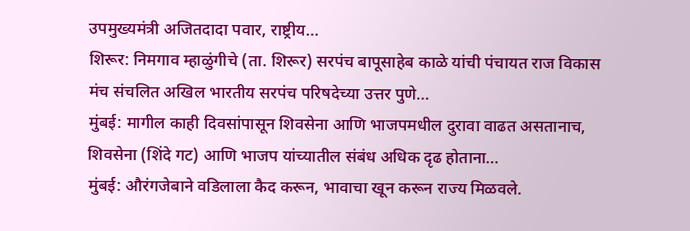उपमुख्यमंत्री अजितदादा पवार, राष्ट्रीय…
शिरूर: निमगाव म्हाळुंगीचे (ता. शिरूर) सरपंच बापूसाहेब काळे यांची पंचायत राज विकास मंच संचलित अखिल भारतीय सरपंच परिषदेच्या उत्तर पुणे…
मुंबई: मागील काही दिवसांपासून शिवसेना आणि भाजपमधील दुरावा वाढत असतानाच, शिवसेना (शिंदे गट) आणि भाजप यांच्यातील संबंध अधिक दृढ होताना…
मुंबई: औरंगजेबाने वडिलाला कैद करून, भावाचा खून करून राज्य मिळवले.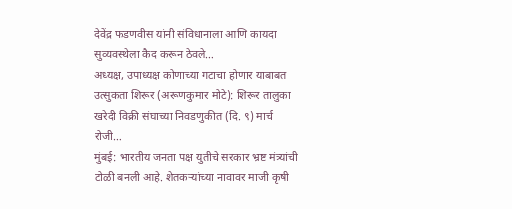देवेंद्र फडणवीस यांनी संविधानाला आणि कायदा सुव्यवस्थेला कैद करून ठेवले…
अध्यक्ष, उपाध्यक्ष कोणाच्या गटाचा होणार याबाबत उत्सुकता शिरूर (अरूणकुमार मोटे): शिरूर तालुका खरेदी विक्री संघाच्या निवडणुकीत (दि. ९) मार्च रोजी…
मुंबई: भारतीय जनता पक्ष युतीचे सरकार भ्रष्ट मंत्र्यांची टोळी बनली आहे. शेतकऱ्यांच्या नावावर माजी कृषी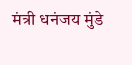मंत्री धनंजय मुंडे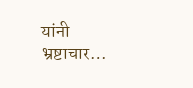यांनी भ्रष्टाचार…